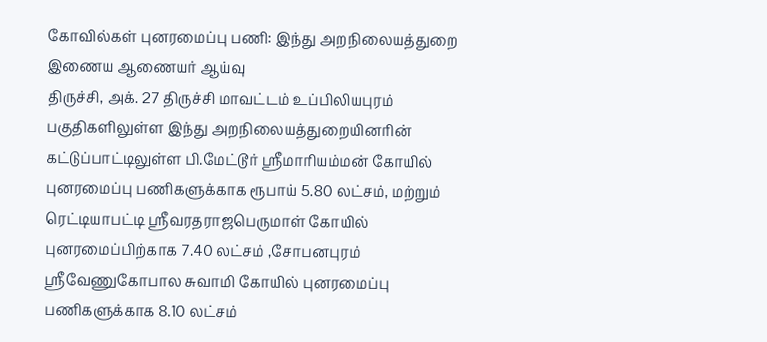கோவில்கள் புனரமைப்பு பணி: இந்து அறநிலையத்துறை இணைய ஆணையர் ஆய்வு
திருச்சி, அக். 27 திருச்சி மாவட்டம் உப்பிலியபுரம் பகுதிகளிலுள்ள இந்து அறநிலையத்துறையினரின் கட்டுப்பாட்டிலுள்ள பி.மேட்டூர் ஶ்ரீமாரியம்மன் கோயில் புனரமைப்பு பணிகளுக்காக ரூபாய் 5.80 லட்சம், மற்றும் ரெட்டியாபட்டி ஶ்ரீவரதராஜபெருமாள் கோயில் புனரமைப்பிற்காக 7.40 லட்சம் ,சோபனபுரம் ஶ்ரீவேணுகோபால சுவாமி கோயில் புனரமைப்பு பணிகளுக்காக 8.10 லட்சம்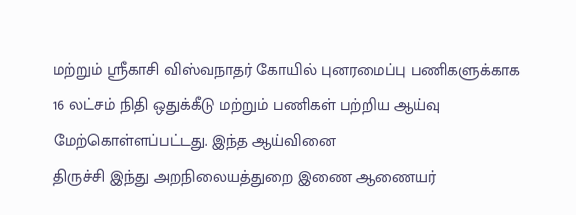மற்றும் ஶ்ரீகாசி விஸ்வநாதர் கோயில் புனரமைப்பு பணிகளுக்காக 16 லட்சம் நிதி ஒதுக்கீடு மற்றும் பணிகள் பற்றிய ஆய்வு மேற்கொள்ளப்பட்டது. இந்த ஆய்வினை
திருச்சி இந்து அறநிலையத்துறை இணை ஆணையர்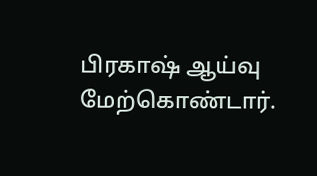பிரகாஷ் ஆய்வு மேற்கொண்டார்.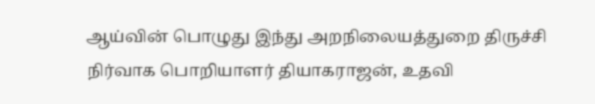ஆய்வின் பொழுது இந்து அறநிலையத்துறை திருச்சி நிர்வாக பொறியாளர் தியாகராஜன், உதவி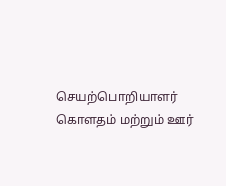செயற்பொறியாளர் கொளதம் மற்றும் ஊர்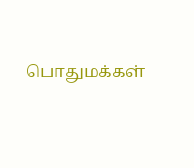பொதுமக்கள்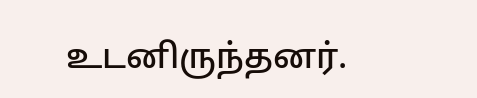உடனிருந்தனர்.